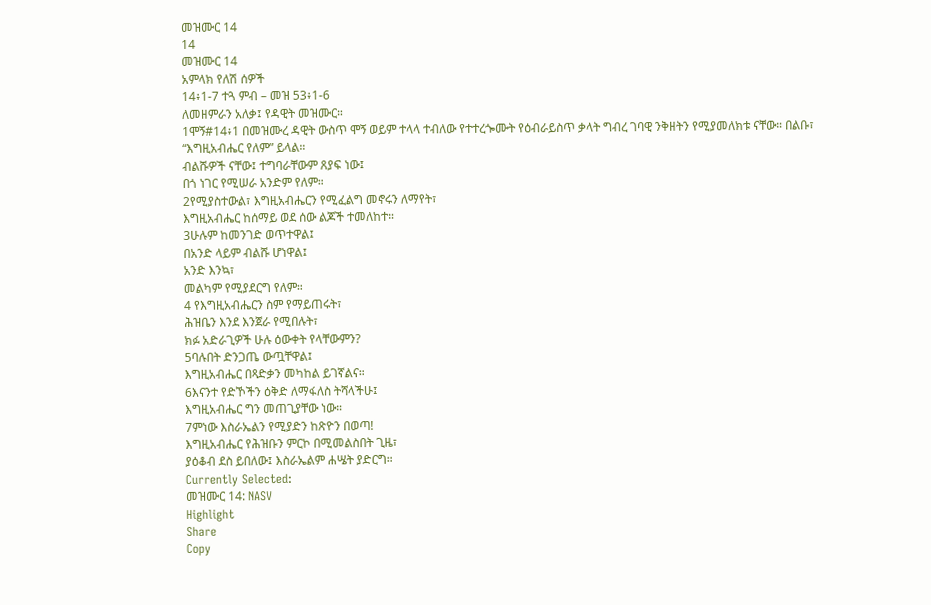መዝሙር 14
14
መዝሙር 14
አምላክ የለሽ ሰዎች
14፥1-7 ተጓ ምብ – መዝ 53፥1-6
ለመዘምራን አለቃ፤ የዳዊት መዝሙር።
1ሞኝ#14፥1 በመዝሙረ ዳዊት ውስጥ ሞኝ ወይም ተላላ ተብለው የተተረጐሙት የዕብራይስጥ ቃላት ግብረ ገባዊ ንቅዘትን የሚያመለክቱ ናቸው። በልቡ፣
“እግዚአብሔር የለም” ይላል።
ብልሹዎች ናቸው፤ ተግባራቸውም ጸያፍ ነው፤
በጎ ነገር የሚሠራ አንድም የለም።
2የሚያስተውል፣ እግዚአብሔርን የሚፈልግ መኖሩን ለማየት፣
እግዚአብሔር ከሰማይ ወደ ሰው ልጆች ተመለከተ።
3ሁሉም ከመንገድ ወጥተዋል፤
በአንድ ላይም ብልሹ ሆነዋል፤
አንድ እንኳ፣
መልካም የሚያደርግ የለም።
4 የእግዚአብሔርን ስም የማይጠሩት፣
ሕዝቤን እንደ እንጀራ የሚበሉት፣
ክፉ አድራጊዎች ሁሉ ዕውቀት የላቸውምን?
5ባሉበት ድንጋጤ ውጧቸዋል፤
እግዚአብሔር በጻድቃን መካከል ይገኛልና።
6እናንተ የድኾችን ዕቅድ ለማፋለስ ትሻላችሁ፤
እግዚአብሔር ግን መጠጊያቸው ነው።
7ምነው እስራኤልን የሚያድን ከጽዮን በወጣ!
እግዚአብሔር የሕዝቡን ምርኮ በሚመልስበት ጊዜ፣
ያዕቆብ ደስ ይበለው፤ እስራኤልም ሐሤት ያድርግ።
Currently Selected:
መዝሙር 14: NASV
Highlight
Share
Copy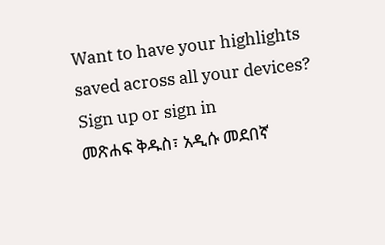Want to have your highlights saved across all your devices? Sign up or sign in
መጽሐፍ ቅዱስ፣ አዲሱ መደበኛ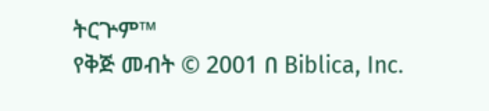ትርጕም™
የቅጅ መብት © 2001 በ Biblica, Inc.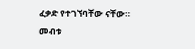ፈቃድ የተገኘባቸው ናቸው። መብቱ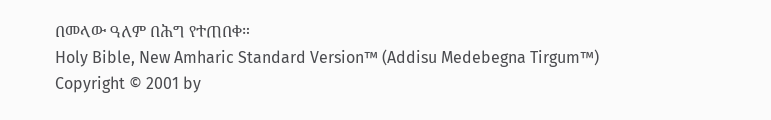በመላው ዓለም በሕግ የተጠበቀ።
Holy Bible, New Amharic Standard Version™ (Addisu Medebegna Tirgum™)
Copyright © 2001 by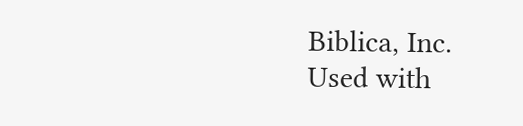Biblica, Inc.
Used with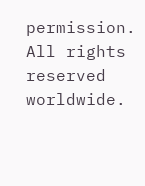permission. All rights reserved worldwide.